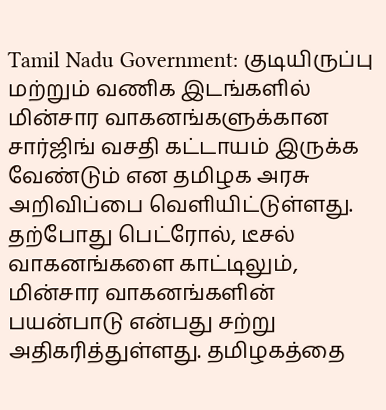Tamil Nadu Government: குடியிருப்பு மற்றும் வணிக இடங்களில் மின்சார வாகனங்களுக்கான சார்ஜிங் வசதி கட்டாயம் இருக்க வேண்டும் என தமிழக அரசு அறிவிப்பை வெளியிட்டுள்ளது.
தற்போது பெட்ரோல், டீசல் வாகனங்களை காட்டிலும், மின்சார வாகனங்களின் பயன்பாடு என்பது சற்று அதிகரித்துள்ளது. தமிழகத்தை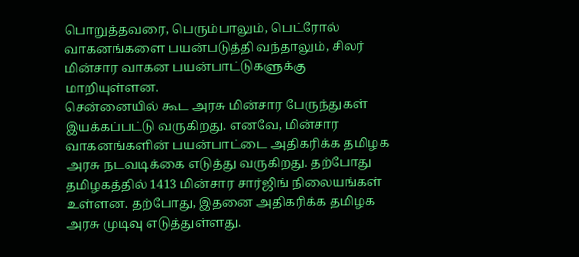பொறுத்தவரை, பெரும்பாலும், பெட்ரோல் வாகனங்களை பயன்படுத்தி வந்தாலும், சிலர் மின்சார வாகன பயன்பாட்டுகளுக்கு மாறியுள்ளன.
சென்னையில் கூட அரசு மின்சார பேருந்துகள் இயக்கப்பட்டு வருகிறது. எனவே, மின்சார வாகனங்களின் பயன்பாட்டை அதிகரிக்க தமிழக அரசு நடவடிக்கை எடுத்து வருகிறது. தற்போது தமிழகத்தில் 1413 மின்சார சார்ஜிங் நிலையங்கள் உள்ளன. தற்போது, இதனை அதிகரிக்க தமிழக அரசு முடிவு எடுத்துள்ளது.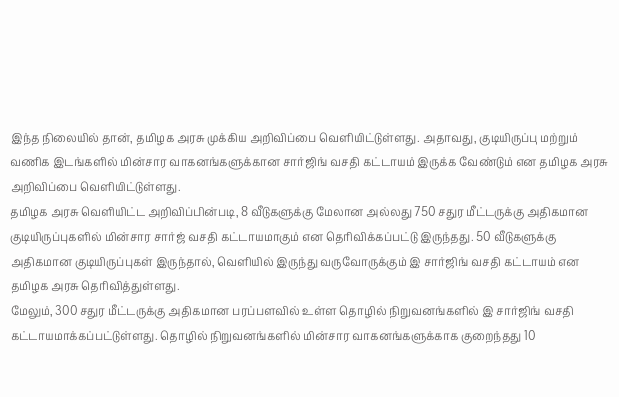இந்த நிலையில் தான், தமிழக அரசு முக்கிய அறிவிப்பை வெளியிட்டுள்ளது. அதாவது, குடியிருப்பு மற்றும் வணிக இடங்களில் மின்சார வாகனங்களுக்கான சார்ஜிங் வசதி கட்டாயம் இருக்க வேண்டும் என தமிழக அரசு அறிவிப்பை வெளியிட்டுள்ளது.
தமிழக அரசு வெளியிட்ட அறிவிப்பின்படி, 8 வீடுகளுக்கு மேலான அல்லது 750 சதுர மீட்டருக்கு அதிகமான குடியிருப்புகளில் மின்சார சார்ஜ் வசதி கட்டாயமாகும் என தெரிவிக்கப்பட்டு இருந்தது. 50 வீடுகளுக்கு அதிகமான குடியிருப்புகள் இருந்தால், வெளியில் இருந்து வருவோருக்கும் இ சார்ஜிங் வசதி கட்டாயம் என தமிழக அரசு தெரிவித்துள்ளது.
மேலும், 300 சதுர மீட்டருக்கு அதிகமான பரப்பளவில் உள்ள தொழில் நிறுவனங்களில் இ சார்ஜிங் வசதி கட்டாயமாக்கப்பட்டுள்ளது. தொழில் நிறுவனங்களில் மின்சார வாகனங்களுக்காக குறைந்தது 10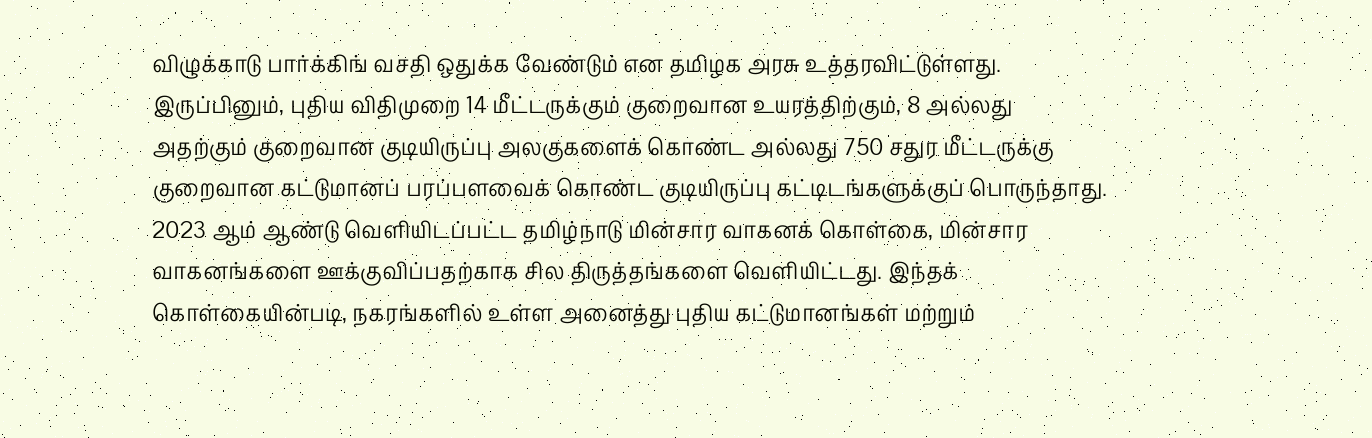விழுக்காடு பார்க்கிங் வசதி ஒதுக்க வேண்டும் என தமிழக அரசு உத்தரவிட்டுள்ளது.
இருப்பினும், புதிய விதிமுறை 14 மீட்டருக்கும் குறைவான உயரத்திற்கும், 8 அல்லது அதற்கும் குறைவான குடியிருப்பு அலகுகளைக் கொண்ட அல்லது 750 சதுர மீட்டருக்கு குறைவான கட்டுமானப் பரப்பளவைக் கொண்ட குடியிருப்பு கட்டிடங்களுக்குப் பொருந்தாது.
2023 ஆம் ஆண்டு வெளியிடப்பட்ட தமிழ்நாடு மின்சார வாகனக் கொள்கை, மின்சார வாகனங்களை ஊக்குவிப்பதற்காக சில திருத்தங்களை வெளியிட்டது. இந்தக் கொள்கையின்படி, நகரங்களில் உள்ள அனைத்து புதிய கட்டுமானங்கள் மற்றும்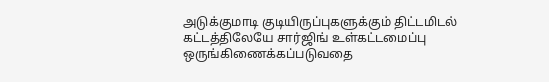அடுக்குமாடி குடியிருப்புகளுக்கும் திட்டமிடல் கட்டத்திலேயே சார்ஜிங் உள்கட்டமைப்பு ஒருங்கிணைக்கப்படுவதை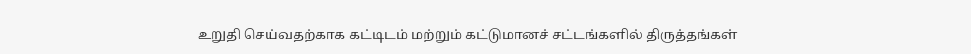உறுதி செய்வதற்காக கட்டிடம் மற்றும் கட்டுமானச் சட்டங்களில் திருத்தங்கள்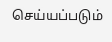செய்யப்படும்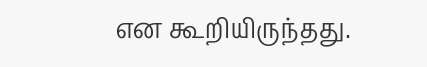என கூறியிருந்தது.